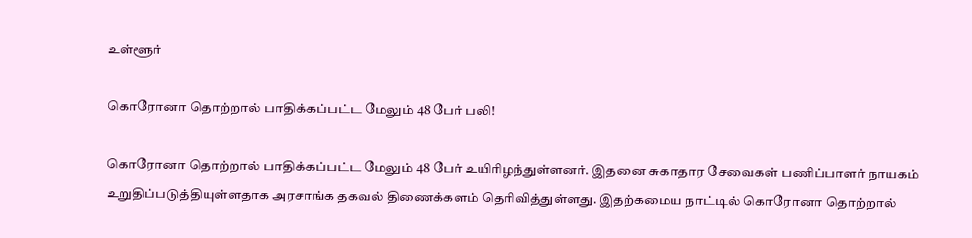உள்ளூர்

கொரோனா தொற்றால் பாதிக்கப்பட்ட மேலும் 48 பேர் பலி!

கொரோனா தொற்றால் பாதிக்கப்பட்ட மேலும் 48 பேர் உயிரிழந்துள்ளனர். இதனை சுகாதார சேவைகள் பணிப்பாளர் நாயகம் உறுதிப்படுத்தியுள்ளதாக அரசாங்க தகவல் திணைக்களம் தெரிவித்துள்ளது. இதற்கமைய நாட்டில் கொரோனா தொற்றால்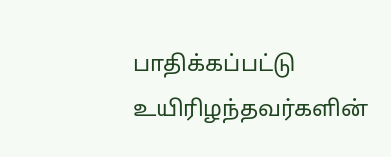பாதிக்கப்பட்டு உயிரிழந்தவர்களின்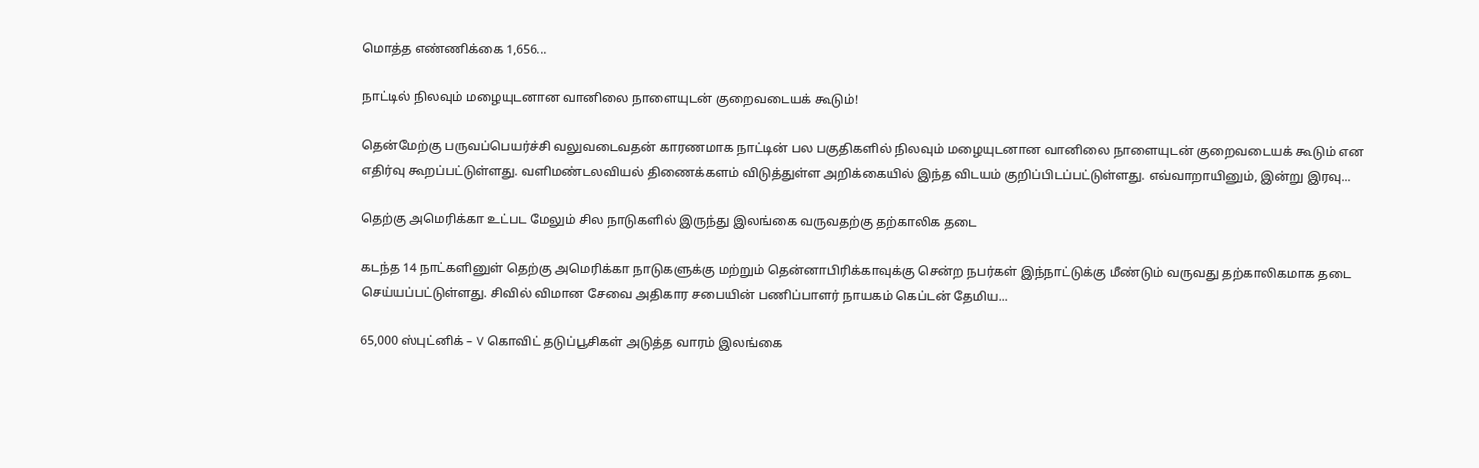மொத்த எண்ணிக்கை 1,656...

நாட்டில் நிலவும் மழையுடனான வானிலை நாளையுடன் குறைவடையக் கூடும்!

தென்மேற்கு பருவப்பெயர்ச்சி வலுவடைவதன் காரணமாக நாட்டின் பல பகுதிகளில் நிலவும் மழையுடனான வானிலை நாளையுடன் குறைவடையக் கூடும் என எதிர்வு கூறப்பட்டுள்ளது. வளிமண்டலவியல் திணைக்களம் விடுத்துள்ள அறிக்கையில் இந்த விடயம் குறிப்பிடப்பட்டுள்ளது. எவ்வாறாயினும், இன்று இரவு...

தெற்கு அமெரிக்கா உட்பட மேலும் சில நாடுகளில் இருந்து இலங்கை வருவதற்கு தற்காலிக தடை

கடந்த 14 நாட்களினுள் தெற்கு அமெரிக்கா நாடுகளுக்கு மற்றும் தென்னாபிரிக்காவுக்கு சென்ற நபர்கள் இந்நாட்டுக்கு மீண்டும் வருவது தற்காலிகமாக தடை செய்யப்பட்டுள்ளது. சிவில் விமான சேவை அதிகார சபையின் பணிப்பாளர் நாயகம் கெப்டன் தேமிய...

65,000 ஸ்புட்னிக் – V கொவிட் தடுப்பூசிகள் அடுத்த வாரம் இலங்கை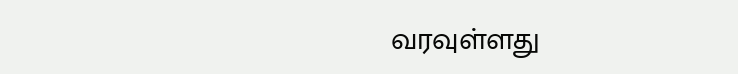வரவுள்ளது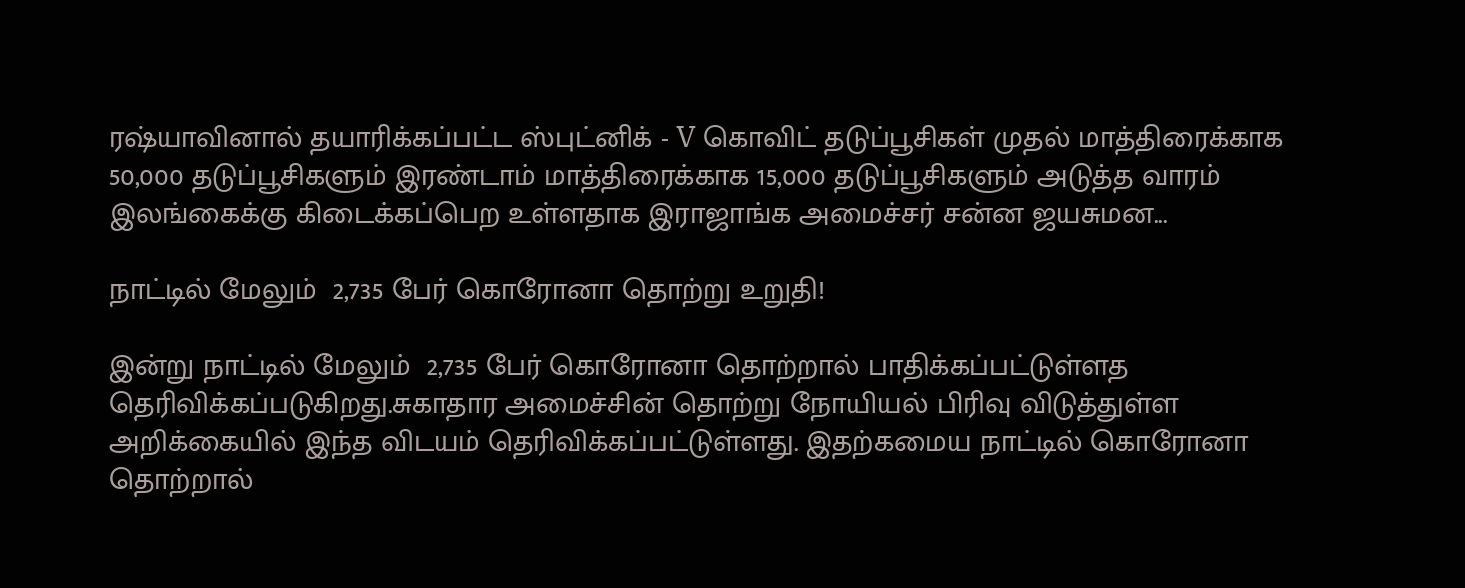ரஷ்யாவினால் தயாரிக்கப்பட்ட ஸ்புட்னிக் - V கொவிட் தடுப்பூசிகள் முதல் மாத்திரைக்காக 50,000 தடுப்பூசிகளும் இரண்டாம் மாத்திரைக்காக 15,000 தடுப்பூசிகளும் அடுத்த வாரம் இலங்கைக்கு கிடைக்கப்பெற உள்ளதாக இராஜாங்க அமைச்சர் சன்ன ஜயசுமன...

நாட்டில் மேலும்  2,735 பேர் கொரோனா தொற்று உறுதி!

இன்று நாட்டில் மேலும்  2,735 பேர் கொரோனா தொற்றால் பாதிக்கப்பட்டுள்ளத தெரிவிக்கப்படுகிறது.சுகாதார அமைச்சின் தொற்று நோயியல் பிரிவு விடுத்துள்ள அறிக்கையில் இந்த விடயம் தெரிவிக்கப்பட்டுள்ளது. இதற்கமைய நாட்டில் கொரோனா தொற்றால்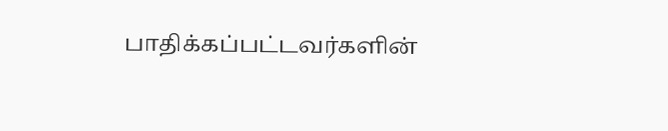பாதிக்கப்பட்டவர்களின்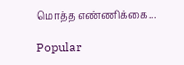மொத்த எண்ணிக்கை...

Popular